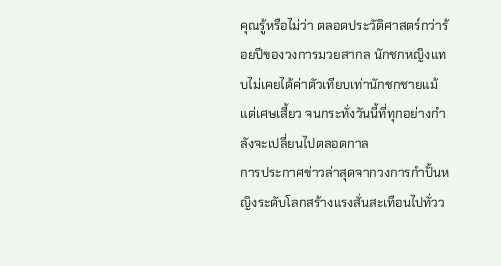คุณรู้หรือไม่ว่า ตลอดประวัติศาสตร์กว่าร้อยปีของวงการมวยสากล นักชกหญิงแทบไม่เคยได้ค่าตัวเทียบเท่านักชกชายแม้แต่เศษเสี้ยว จนกระทั่งวันนี้ที่ทุกอย่างกำลังจะเปลี่ยนไปตลอดกาล
การประกาศข่าวล่าสุดจากวงการกำปั้นหญิงระดับโลกสร้างแรงสั่นสะเทือนไปทั่วว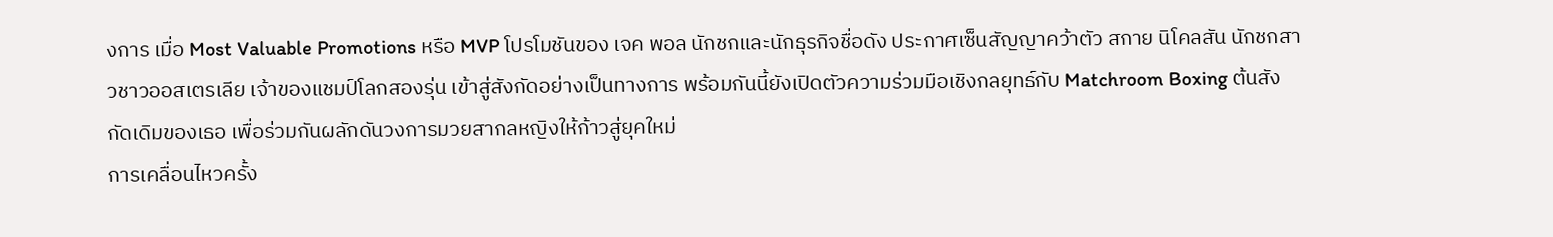งการ เมื่อ Most Valuable Promotions หรือ MVP โปรโมชันของ เจค พอล นักชกและนักธุรกิจชื่อดัง ประกาศเซ็นสัญญาคว้าตัว สกาย นิโคลสัน นักชกสาวชาวออสเตรเลีย เจ้าของแชมป์โลกสองรุ่น เข้าสู่สังกัดอย่างเป็นทางการ พร้อมกันนี้ยังเปิดตัวความร่วมมือเชิงกลยุทธ์กับ Matchroom Boxing ต้นสังกัดเดิมของเธอ เพื่อร่วมกันผลักดันวงการมวยสากลหญิงให้ก้าวสู่ยุคใหม่
การเคลื่อนไหวครั้ง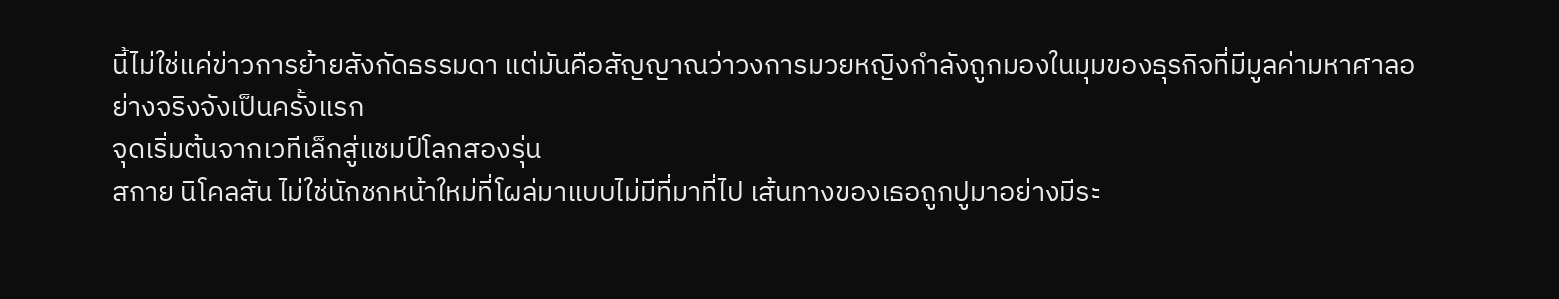นี้ไม่ใช่แค่ข่าวการย้ายสังกัดธรรมดา แต่มันคือสัญญาณว่าวงการมวยหญิงกำลังถูกมองในมุมของธุรกิจที่มีมูลค่ามหาศาลอย่างจริงจังเป็นครั้งแรก
จุดเริ่มต้นจากเวทีเล็กสู่แชมป์โลกสองรุ่น
สกาย นิโคลสัน ไม่ใช่นักชกหน้าใหม่ที่โผล่มาแบบไม่มีที่มาที่ไป เส้นทางของเธอถูกปูมาอย่างมีระ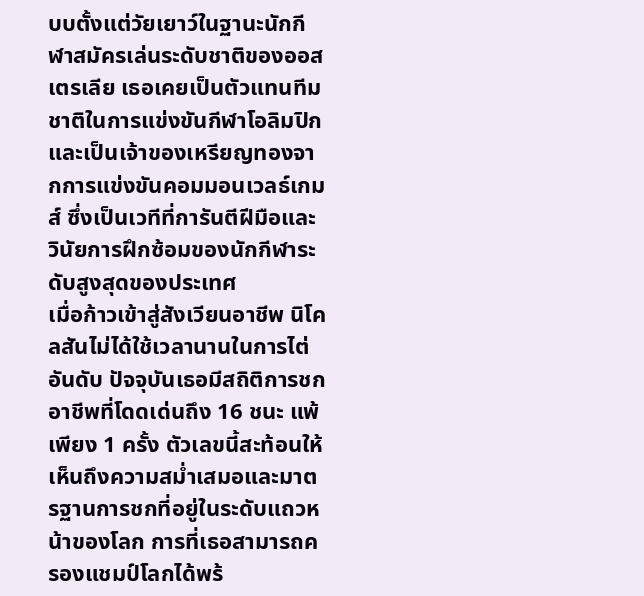บบตั้งแต่วัยเยาว์ในฐานะนักกีฬาสมัครเล่นระดับชาติของออสเตรเลีย เธอเคยเป็นตัวแทนทีมชาติในการแข่งขันกีฬาโอลิมปิก และเป็นเจ้าของเหรียญทองจากการแข่งขันคอมมอนเวลธ์เกมส์ ซึ่งเป็นเวทีที่การันตีฝีมือและวินัยการฝึกซ้อมของนักกีฬาระดับสูงสุดของประเทศ
เมื่อก้าวเข้าสู่สังเวียนอาชีพ นิโคลสันไม่ได้ใช้เวลานานในการไต่อันดับ ปัจจุบันเธอมีสถิติการชกอาชีพที่โดดเด่นถึง 16 ชนะ แพ้เพียง 1 ครั้ง ตัวเลขนี้สะท้อนให้เห็นถึงความสม่ำเสมอและมาตรฐานการชกที่อยู่ในระดับแถวหน้าของโลก การที่เธอสามารถครองแชมป์โลกได้พร้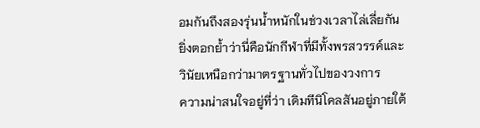อมกันถึงสองรุ่นน้ำหนักในช่วงเวลาไล่เลี่ยกัน ยิ่งตอกย้ำว่านี่คือนักกีฬาที่มีทั้งพรสวรรค์และวินัยเหนือกว่ามาตรฐานทั่วไปของวงการ
ความน่าสนใจอยู่ที่ว่า เดิมทีนิโคลสันอยู่ภายใต้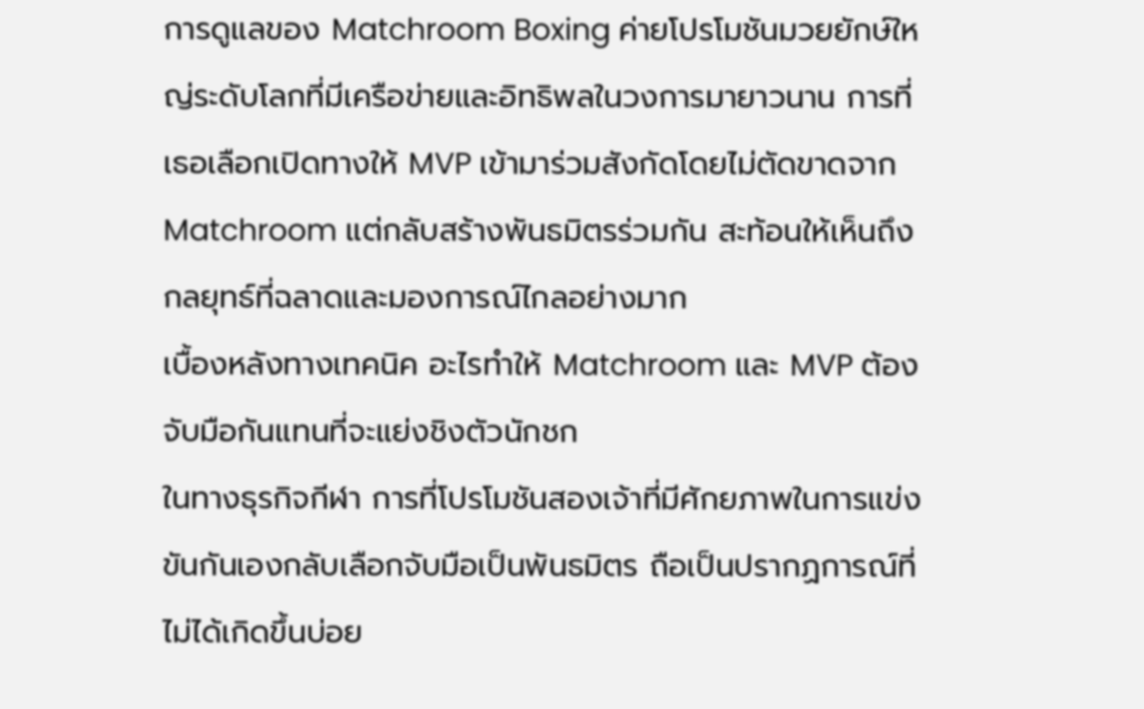การดูแลของ Matchroom Boxing ค่ายโปรโมชันมวยยักษ์ใหญ่ระดับโลกที่มีเครือข่ายและอิทธิพลในวงการมายาวนาน การที่เธอเลือกเปิดทางให้ MVP เข้ามาร่วมสังกัดโดยไม่ตัดขาดจาก Matchroom แต่กลับสร้างพันธมิตรร่วมกัน สะท้อนให้เห็นถึงกลยุทธ์ที่ฉลาดและมองการณ์ไกลอย่างมาก
เบื้องหลังทางเทคนิค อะไรทำให้ Matchroom และ MVP ต้องจับมือกันแทนที่จะแย่งชิงตัวนักชก
ในทางธุรกิจกีฬา การที่โปรโมชันสองเจ้าที่มีศักยภาพในการแข่งขันกันเองกลับเลือกจับมือเป็นพันธมิตร ถือเป็นปรากฏการณ์ที่ไม่ได้เกิดขึ้นบ่อย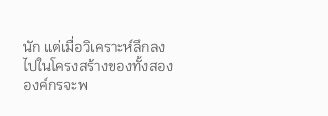นัก แต่เมื่อวิเคราะห์ลึกลงไปในโครงสร้างของทั้งสององค์กรจะพ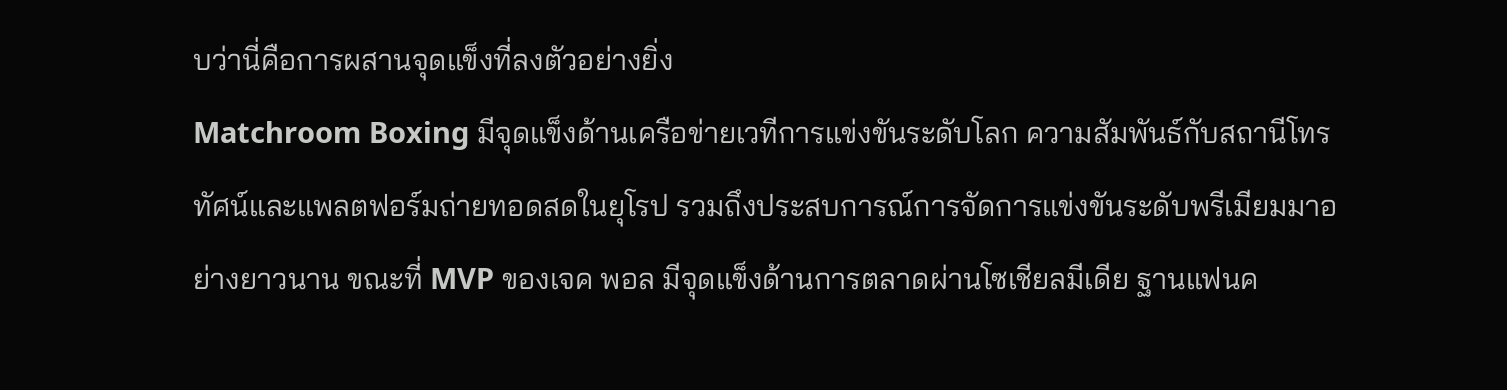บว่านี่คือการผสานจุดแข็งที่ลงตัวอย่างยิ่ง
Matchroom Boxing มีจุดแข็งด้านเครือข่ายเวทีการแข่งขันระดับโลก ความสัมพันธ์กับสถานีโทรทัศน์และแพลตฟอร์มถ่ายทอดสดในยุโรป รวมถึงประสบการณ์การจัดการแข่งขันระดับพรีเมียมมาอย่างยาวนาน ขณะที่ MVP ของเจค พอล มีจุดแข็งด้านการตลาดผ่านโซเชียลมีเดีย ฐานแฟนค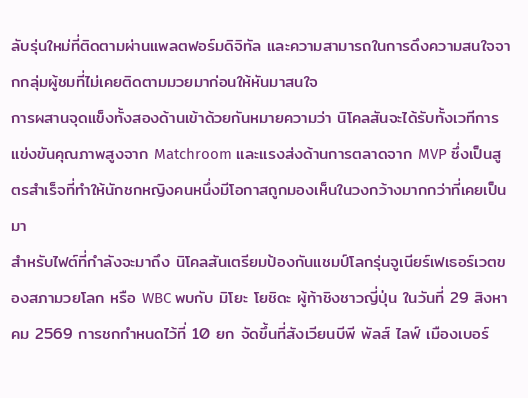ลับรุ่นใหม่ที่ติดตามผ่านแพลตฟอร์มดิจิทัล และความสามารถในการดึงความสนใจจากกลุ่มผู้ชมที่ไม่เคยติดตามมวยมาก่อนให้หันมาสนใจ
การผสานจุดแข็งทั้งสองด้านเข้าด้วยกันหมายความว่า นิโคลสันจะได้รับทั้งเวทีการแข่งขันคุณภาพสูงจาก Matchroom และแรงส่งด้านการตลาดจาก MVP ซึ่งเป็นสูตรสำเร็จที่ทำให้นักชกหญิงคนหนึ่งมีโอกาสถูกมองเห็นในวงกว้างมากกว่าที่เคยเป็นมา
สำหรับไฟต์ที่กำลังจะมาถึง นิโคลสันเตรียมป้องกันแชมป์โลกรุ่นจูเนียร์เฟเธอร์เวตของสภามวยโลก หรือ WBC พบกับ มิโยะ โยชิดะ ผู้ท้าชิงชาวญี่ปุ่น ในวันที่ 29 สิงหาคม 2569 การชกกำหนดไว้ที่ 10 ยก จัดขึ้นที่สังเวียนบีพี พัลส์ ไลฟ์ เมืองเบอร์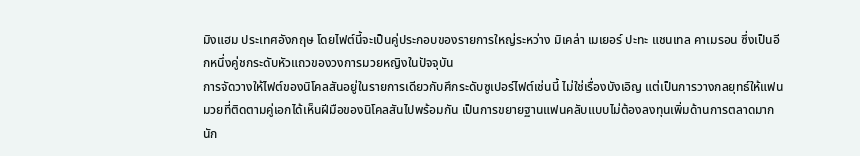มิงแฮม ประเทศอังกฤษ โดยไฟต์นี้จะเป็นคู่ประกอบของรายการใหญ่ระหว่าง มิเคล่า เมเยอร์ ปะทะ แชนเทล คาเมรอน ซึ่งเป็นอีกหนึ่งคู่ชกระดับหัวแถวของวงการมวยหญิงในปัจจุบัน
การจัดวางให้ไฟต์ของนิโคลสันอยู่ในรายการเดียวกับศึกระดับซูเปอร์ไฟต์เช่นนี้ ไม่ใช่เรื่องบังเอิญ แต่เป็นการวางกลยุทธ์ให้แฟนมวยที่ติดตามคู่เอกได้เห็นฝีมือของนิโคลสันไปพร้อมกัน เป็นการขยายฐานแฟนคลับแบบไม่ต้องลงทุนเพิ่มด้านการตลาดมากนัก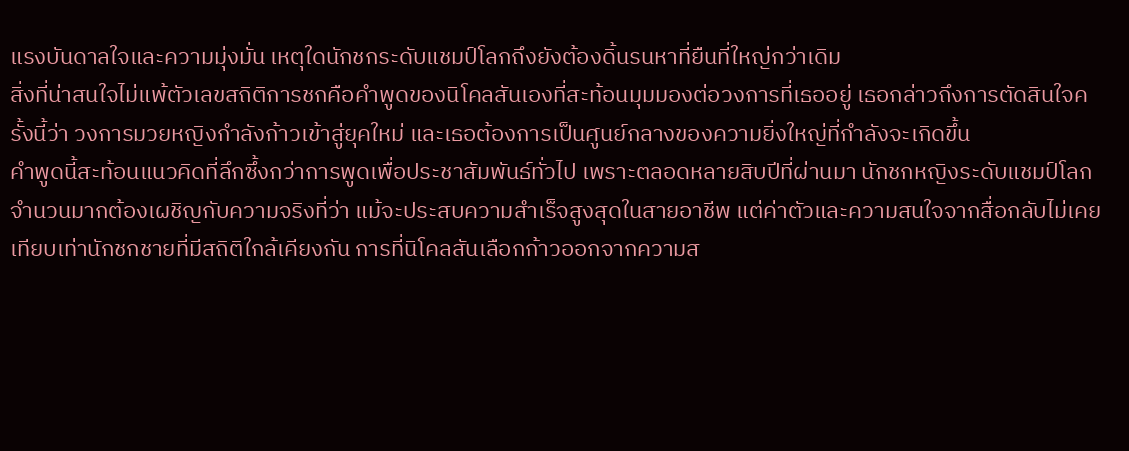แรงบันดาลใจและความมุ่งมั่น เหตุใดนักชกระดับแชมป์โลกถึงยังต้องดิ้นรนหาที่ยืนที่ใหญ่กว่าเดิม
สิ่งที่น่าสนใจไม่แพ้ตัวเลขสถิติการชกคือคำพูดของนิโคลสันเองที่สะท้อนมุมมองต่อวงการที่เธออยู่ เธอกล่าวถึงการตัดสินใจครั้งนี้ว่า วงการมวยหญิงกำลังก้าวเข้าสู่ยุคใหม่ และเธอต้องการเป็นศูนย์กลางของความยิ่งใหญ่ที่กำลังจะเกิดขึ้น
คำพูดนี้สะท้อนแนวคิดที่ลึกซึ้งกว่าการพูดเพื่อประชาสัมพันธ์ทั่วไป เพราะตลอดหลายสิบปีที่ผ่านมา นักชกหญิงระดับแชมป์โลกจำนวนมากต้องเผชิญกับความจริงที่ว่า แม้จะประสบความสำเร็จสูงสุดในสายอาชีพ แต่ค่าตัวและความสนใจจากสื่อกลับไม่เคยเทียบเท่านักชกชายที่มีสถิติใกล้เคียงกัน การที่นิโคลสันเลือกก้าวออกจากความส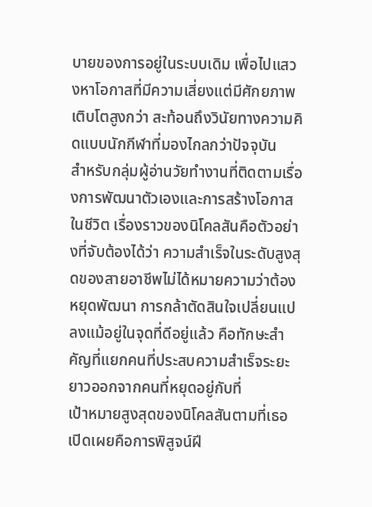บายของการอยู่ในระบบเดิม เพื่อไปแสวงหาโอกาสที่มีความเสี่ยงแต่มีศักยภาพเติบโตสูงกว่า สะท้อนถึงวินัยทางความคิดแบบนักกีฬาที่มองไกลกว่าปัจจุบัน
สำหรับกลุ่มผู้อ่านวัยทำงานที่ติดตามเรื่องการพัฒนาตัวเองและการสร้างโอกาสในชีวิต เรื่องราวของนิโคลสันคือตัวอย่างที่จับต้องได้ว่า ความสำเร็จในระดับสูงสุดของสายอาชีพไม่ได้หมายความว่าต้องหยุดพัฒนา การกล้าตัดสินใจเปลี่ยนแปลงแม้อยู่ในจุดที่ดีอยู่แล้ว คือทักษะสำคัญที่แยกคนที่ประสบความสำเร็จระยะยาวออกจากคนที่หยุดอยู่กับที่
เป้าหมายสูงสุดของนิโคลสันตามที่เธอเปิดเผยคือการพิสูจน์ฝี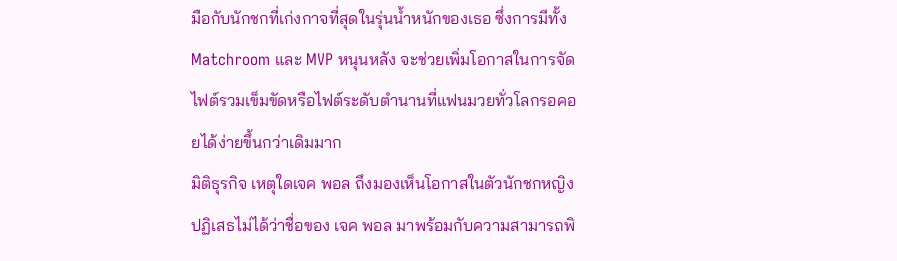มือกับนักชกที่เก่งกาจที่สุดในรุ่นน้ำหนักของเธอ ซึ่งการมีทั้ง Matchroom และ MVP หนุนหลัง จะช่วยเพิ่มโอกาสในการจัดไฟต์รวมเข็มขัดหรือไฟต์ระดับตำนานที่แฟนมวยทั่วโลกรอคอยได้ง่ายขึ้นกว่าเดิมมาก
มิติธุรกิจ เหตุใดเจค พอล ถึงมองเห็นโอกาสในตัวนักชกหญิง
ปฏิเสธไม่ได้ว่าชื่อของ เจค พอล มาพร้อมกับความสามารถพิ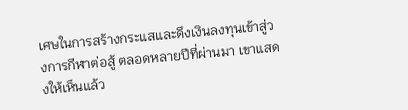เศษในการสร้างกระแสและดึงเงินลงทุนเข้าสู่วงการกีฬาต่อสู้ ตลอดหลายปีที่ผ่านมา เขาแสดงให้เห็นแล้ว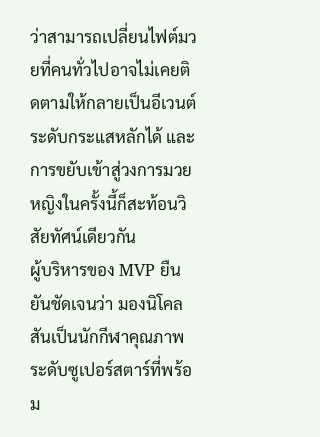ว่าสามารถเปลี่ยนไฟต์มวยที่คนทั่วไปอาจไม่เคยติดตามให้กลายเป็นอีเวนต์ระดับกระแสหลักได้ และการขยับเข้าสู่วงการมวยหญิงในครั้งนี้ก็สะท้อนวิสัยทัศน์เดียวกัน
ผู้บริหารของ MVP ยืนยันชัดเจนว่า มองนิโคลสันเป็นนักกีฬาคุณภาพระดับซูเปอร์สตาร์ที่พร้อม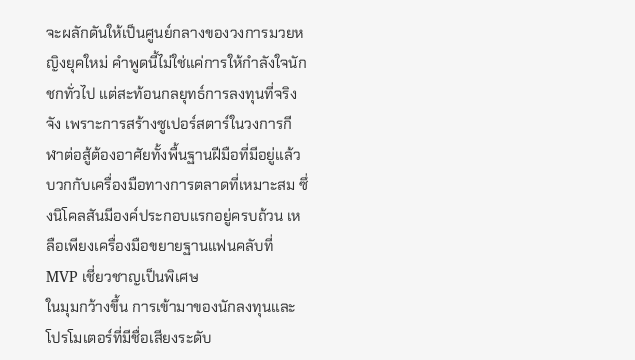จะผลักดันให้เป็นศูนย์กลางของวงการมวยหญิงยุคใหม่ คำพูดนี้ไม่ใช่แค่การให้กำลังใจนักชกทั่วไป แต่สะท้อนกลยุทธ์การลงทุนที่จริงจัง เพราะการสร้างซูเปอร์สตาร์ในวงการกีฬาต่อสู้ต้องอาศัยทั้งพื้นฐานฝีมือที่มีอยู่แล้ว บวกกับเครื่องมือทางการตลาดที่เหมาะสม ซึ่งนิโคลสันมีองค์ประกอบแรกอยู่ครบถ้วน เหลือเพียงเครื่องมือขยายฐานแฟนคลับที่ MVP เชี่ยวชาญเป็นพิเศษ
ในมุมกว้างขึ้น การเข้ามาของนักลงทุนและโปรโมเตอร์ที่มีชื่อเสียงระดับ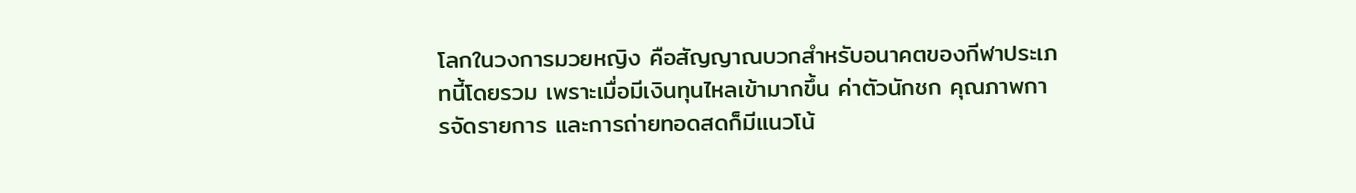โลกในวงการมวยหญิง คือสัญญาณบวกสำหรับอนาคตของกีฬาประเภทนี้โดยรวม เพราะเมื่อมีเงินทุนไหลเข้ามากขึ้น ค่าตัวนักชก คุณภาพการจัดรายการ และการถ่ายทอดสดก็มีแนวโน้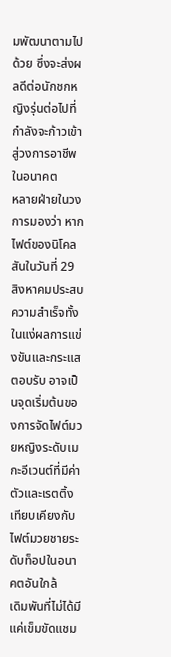มพัฒนาตามไปด้วย ซึ่งจะส่งผลดีต่อนักชกหญิงรุ่นต่อไปที่กำลังจะก้าวเข้าสู่วงการอาชีพในอนาคต
หลายฝ่ายในวงการมองว่า หากไฟต์ของนิโคลสันในวันที่ 29 สิงหาคมประสบความสำเร็จทั้งในแง่ผลการแข่งขันและกระแสตอบรับ อาจเป็นจุดเริ่มต้นของการจัดไฟต์มวยหญิงระดับเมกะอีเวนต์ที่มีค่าตัวและเรตติ้งเทียบเคียงกับไฟต์มวยชายระดับท็อปในอนาคตอันใกล้
เดิมพันที่ไม่ได้มีแค่เข็มขัดแชม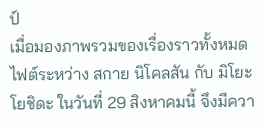ป์
เมื่อมองภาพรวมของเรื่องราวทั้งหมด ไฟต์ระหว่าง สกาย นิโคลสัน กับ มิโยะ โยชิดะ ในวันที่ 29 สิงหาคมนี้ จึงมีควา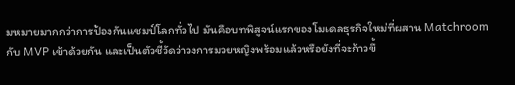มหมายมากกว่าการป้องกันแชมป์โลกทั่วไป มันคือบทพิสูจน์แรกของโมเดลธุรกิจใหม่ที่ผสาน Matchroom กับ MVP เข้าด้วยกัน และเป็นตัวชี้วัดว่าวงการมวยหญิงพร้อมแล้วหรือยังที่จะก้าวขึ้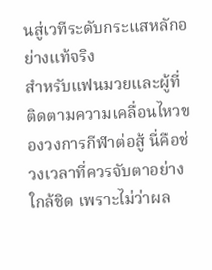นสู่เวทีระดับกระแสหลักอย่างแท้จริง
สำหรับแฟนมวยและผู้ที่ติดตามความเคลื่อนไหวของวงการกีฬาต่อสู้ นี่คือช่วงเวลาที่ควรจับตาอย่างใกล้ชิด เพราะไม่ว่าผล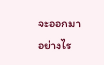จะออกมาอย่างไร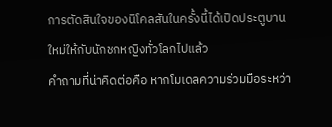การตัดสินใจของนิโคลสันในครั้งนี้ได้เปิดประตูบานใหม่ให้กับนักชกหญิงทั่วโลกไปแล้ว
คำถามที่น่าคิดต่อคือ หากโมเดลความร่วมมือระหว่า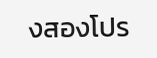งสองโปร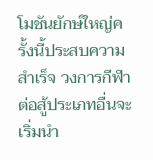โมชันยักษ์ใหญ่ครั้งนี้ประสบความสำเร็จ วงการกีฬาต่อสู้ประเภทอื่นจะเริ่มนำ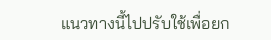แนวทางนี้ไปปรับใช้เพื่อยก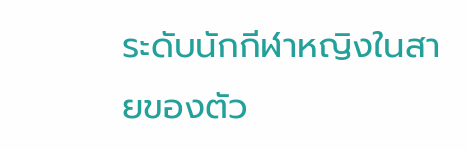ระดับนักกีฬาหญิงในสายของตัว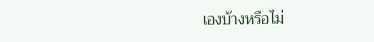เองบ้างหรือไม่